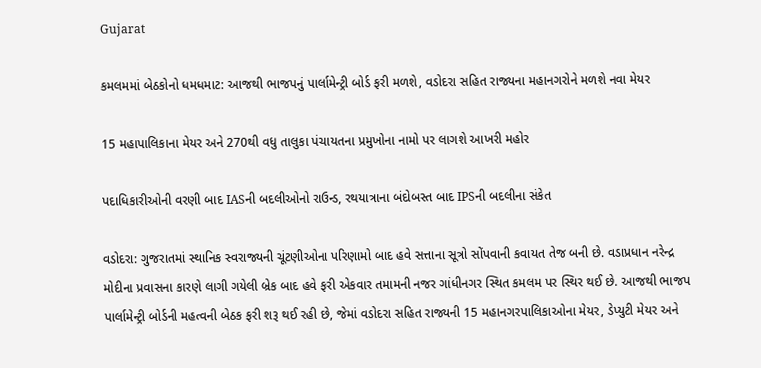Gujarat

કમલમમાં બેઠકોનો ધમધમાટ: આજથી ભાજપનું પાર્લામેન્ટ્રી બોર્ડ ફરી મળશે, વડોદરા સહિત રાજ્યના મહાનગરોને મળશે નવા મેયર

15 મહાપાલિકાના મેયર અને 270થી વધુ તાલુકા પંચાયતના પ્રમુખોના નામો પર લાગશે આખરી મહોર

પદાધિકારીઓની વરણી બાદ IASની બદલીઓનો રાઉન્ડ, રથયાત્રાના બંદોબસ્ત બાદ IPSની બદલીના સંકેત

વડોદરા: ગુજરાતમાં સ્થાનિક સ્વરાજ્યની ચૂંટણીઓના પરિણામો બાદ હવે સત્તાના સૂત્રો સોંપવાની કવાયત તેજ બની છે. વડાપ્રધાન નરેન્દ્ર મોદીના પ્રવાસના કારણે લાગી ગયેલી બ્રેક બાદ હવે ફરી એકવાર તમામની નજર ગાંધીનગર સ્થિત કમલમ પર સ્થિર થઈ છે. આજથી ભાજપ પાર્લામેન્ટ્રી બોર્ડની મહત્વની બેઠક ફરી શરૂ થઈ રહી છે, જેમાં વડોદરા સહિત રાજ્યની 15 મહાનગરપાલિકાઓના મેયર, ડેપ્યુટી મેયર અને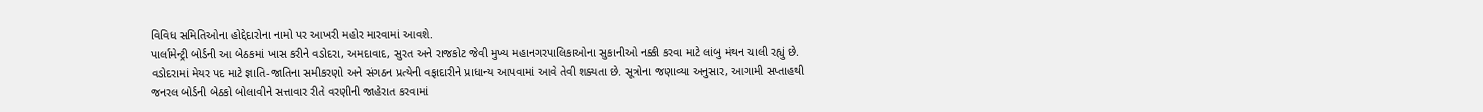વિવિધ સમિતિઓના હોદ્દેદારોના નામો પર આખરી મહોર મારવામાં આવશે.
પાર્લામેન્ટ્રી બોર્ડની આ બેઠકમાં ખાસ કરીને વડોદરા, અમદાવાદ, સુરત અને રાજકોટ જેવી મુખ્ય મહાનગરપાલિકાઓના સુકાનીઓ નક્કી કરવા માટે લાંબુ મંથન ચાલી રહ્યું છે. વડોદરામાં મેયર પદ માટે જ્ઞાતિ-જાતિના સમીકરણો અને સંગઠન પ્રત્યેની વફાદારીને પ્રાધાન્ય આપવામાં આવે તેવી શક્યતા છે. સૂત્રોના જણાવ્યા અનુસાર, આગામી સપ્તાહથી જનરલ બોર્ડની બેઠકો બોલાવીને સત્તાવાર રીતે વરણીની જાહેરાત કરવામાં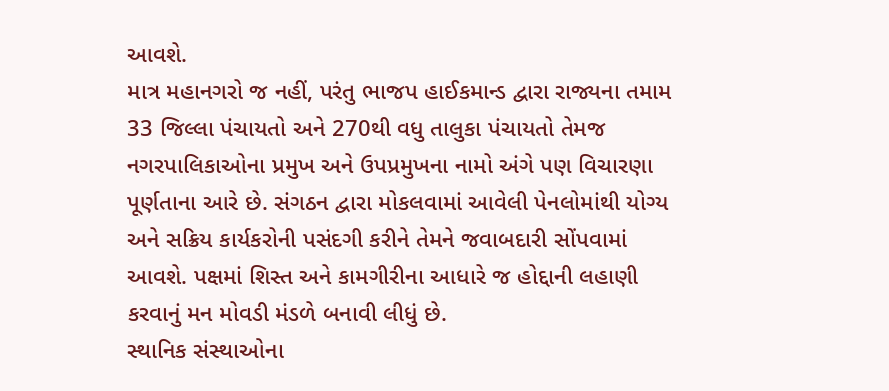આવશે.
માત્ર મહાનગરો જ નહીં, પરંતુ ભાજપ હાઈકમાન્ડ દ્વારા રાજ્યના તમામ 33 જિલ્લા પંચાયતો અને 270થી વધુ તાલુકા પંચાયતો તેમજ નગરપાલિકાઓના પ્રમુખ અને ઉપપ્રમુખના નામો અંગે પણ વિચારણા પૂર્ણતાના આરે છે. સંગઠન દ્વારા મોકલવામાં આવેલી પેનલોમાંથી યોગ્ય અને સક્રિય કાર્યકરોની પસંદગી કરીને તેમને જવાબદારી સોંપવામાં આવશે. પક્ષમાં શિસ્ત અને કામગીરીના આધારે જ હોદ્દાની લહાણી કરવાનું મન મોવડી મંડળે બનાવી લીધું છે.
સ્થાનિક સંસ્થાઓના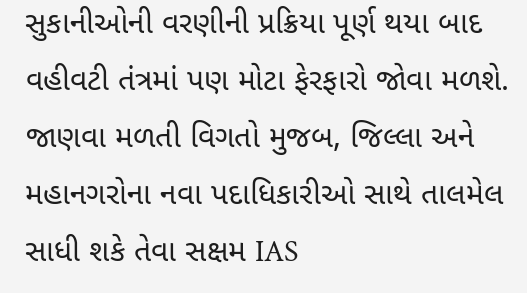સુકાનીઓની વરણીની પ્રક્રિયા પૂર્ણ થયા બાદ વહીવટી તંત્રમાં પણ મોટા ફેરફારો જોવા મળશે. જાણવા મળતી વિગતો મુજબ, જિલ્લા અને મહાનગરોના નવા પદાધિકારીઓ સાથે તાલમેલ સાધી શકે તેવા સક્ષમ IAS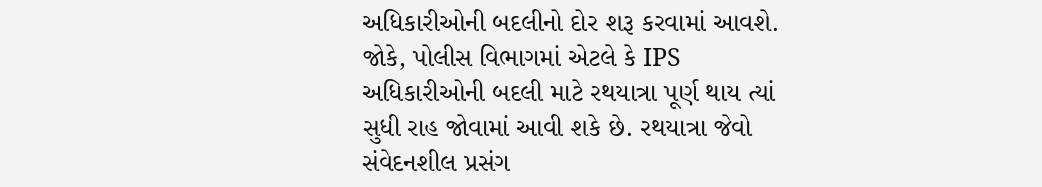અધિકારીઓની બદલીનો દોર શરૂ કરવામાં આવશે. જોકે, પોલીસ વિભાગમાં એટલે કે IPS અધિકારીઓની બદલી માટે રથયાત્રા પૂર્ણ થાય ત્યાં સુધી રાહ જોવામાં આવી શકે છે. રથયાત્રા જેવો સંવેદનશીલ પ્રસંગ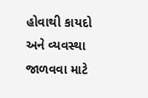હોવાથી કાયદો અને વ્યવસ્થા જાળવવા માટે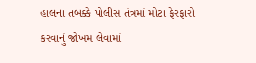હાલના તબક્કે પોલીસ તંત્રમાં મોટા ફેરફારો કરવાનું જોખમ લેવામાં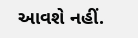આવશે નહીં.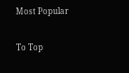Most Popular

To Top